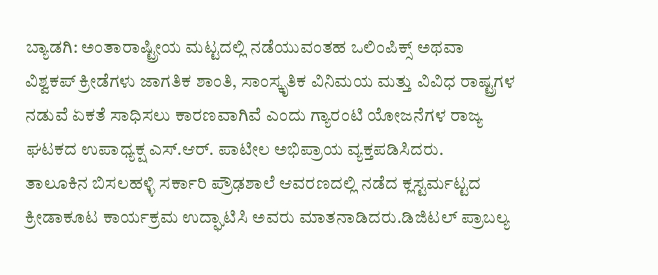ಬ್ಯಾಡಗಿ: ಅಂತಾರಾಷ್ಟ್ರೀಯ ಮಟ್ಟದಲ್ಲಿ ನಡೆಯುವಂತಹ ಒಲಿಂಪಿಕ್ಸ್ ಅಥವಾ ವಿಶ್ವಕಪ್ ಕ್ರೀಡೆಗಳು ಜಾಗತಿಕ ಶಾಂತಿ, ಸಾಂಸ್ಕೃತಿಕ ವಿನಿಮಯ ಮತ್ತು ವಿವಿಧ ರಾಷ್ಟ್ರಗಳ ನಡುವೆ ಏಕತೆ ಸಾಧಿಸಲು ಕಾರಣವಾಗಿವೆ ಎಂದು ಗ್ಯಾರಂಟಿ ಯೋಜನೆಗಳ ರಾಜ್ಯ ಘಟಕದ ಉಪಾಧ್ಯಕ್ಷ ಎಸ್.ಆರ್. ಪಾಟೀಲ ಅಭಿಪ್ರಾಯ ವ್ಯಕ್ತಪಡಿಸಿದರು.
ತಾಲೂಕಿನ ಬಿಸಲಹಳ್ಳಿ ಸರ್ಕಾರಿ ಪ್ರೌಢಶಾಲೆ ಆವರಣದಲ್ಲಿ ನಡೆದ ಕ್ಲಸ್ಟರ್ಮಟ್ಟದ ಕ್ರೀಡಾಕೂಟ ಕಾರ್ಯಕ್ರಮ ಉದ್ಘಾಟಿಸಿ ಅವರು ಮಾತನಾಡಿದರು.ಡಿಜಿಟಲ್ ಪ್ರಾಬಲ್ಯ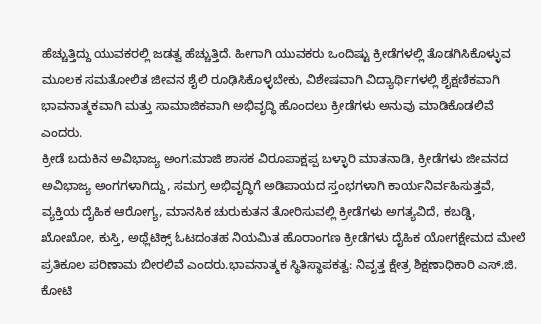ಹೆಚ್ಚುತ್ತಿದ್ದು ಯುವಕರಲ್ಲಿ ಜಡತ್ವ ಹೆಚ್ಚುತ್ತಿದೆ. ಹೀಗಾಗಿ ಯುವಕರು ಒಂದಿಷ್ಟು ಕ್ರೀಡೆಗಳಲ್ಲಿ ತೊಡಗಿಸಿಕೊಳ್ಳುವ ಮೂಲಕ ಸಮತೋಲಿತ ಜೀವನ ಶೈಲಿ ರೂಢಿಸಿಕೊಳ್ಳಬೇಕು, ವಿಶೇಷವಾಗಿ ವಿದ್ಯಾರ್ಥಿಗಳಲ್ಲಿ ಶೈಕ್ಷಣಿಕವಾಗಿ ಭಾವನಾತ್ಮಕವಾಗಿ ಮತ್ತು ಸಾಮಾಜಿಕವಾಗಿ ಅಭಿವೃದ್ಧಿ ಹೊಂದಲು ಕ್ರೀಡೆಗಳು ಅನುವು ಮಾಡಿಕೊಡಲಿವೆ ಎಂದರು.
ಕ್ರೀಡೆ ಬದುಕಿನ ಅವಿಭಾಜ್ಯ ಅಂಗ:ಮಾಜಿ ಶಾಸಕ ವಿರೂಪಾಕ್ಷಪ್ಪ ಬಳ್ಳಾರಿ ಮಾತನಾಡಿ, ಕ್ರೀಡೆಗಳು ಜೀವನದ ಅವಿಭಾಜ್ಯ ಅಂಗಗಳಾಗಿದ್ದು, ಸಮಗ್ರ ಅಭಿವೃದ್ಧಿಗೆ ಅಡಿಪಾಯದ ಸ್ತಂಭಗಳಾಗಿ ಕಾರ್ಯನಿರ್ವಹಿಸುತ್ತವೆ, ವ್ಯಕ್ತಿಯ ದೈಹಿಕ ಆರೋಗ್ಯ, ಮಾನಸಿಕ ಚುರುಕುತನ ತೋರಿಸುವಲ್ಲಿ ಕ್ರೀಡೆಗಳು ಅಗತ್ಯವಿದೆ, ಕಬಡ್ಡಿ, ಖೋಖೋ, ಕುಸ್ತಿ, ಅಥ್ಲೆಟಿಕ್ಸ್ ಓಟದಂತಹ ನಿಯಮಿತ ಹೊರಾಂಗಣ ಕ್ರೀಡೆಗಳು ದೈಹಿಕ ಯೋಗಕ್ಷೇಮದ ಮೇಲೆ ಪ್ರತಿಕೂಲ ಪರಿಣಾಮ ಬೀರಲಿವೆ ಎಂದರು.ಭಾವನಾತ್ಮಕ ಸ್ಥಿತಿಸ್ಥಾಪಕತ್ವ: ನಿವೃತ್ತ ಕ್ಷೇತ್ರ ಶಿಕ್ಷಣಾಧಿಕಾರಿ ಎಸ್.ಜಿ. ಕೋಟಿ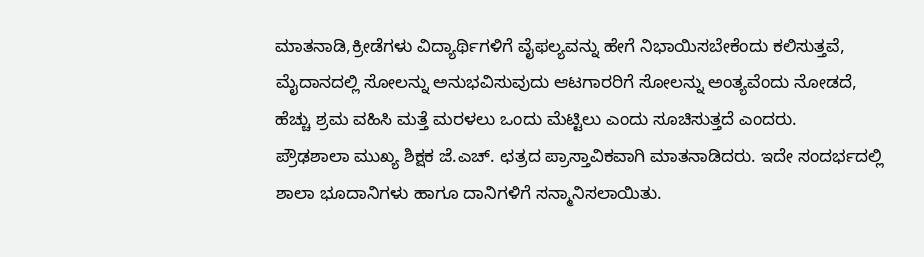ಮಾತನಾಡಿ,ಕ್ರೀಡೆಗಳು ವಿದ್ಯಾರ್ಥಿಗಳಿಗೆ ವೈಫಲ್ಯವನ್ನು ಹೇಗೆ ನಿಭಾಯಿಸಬೇಕೆಂದು ಕಲಿಸುತ್ತವೆ, ಮೈದಾನದಲ್ಲಿ ಸೋಲನ್ನು ಅನುಭವಿಸುವುದು ಆಟಗಾರರಿಗೆ ಸೋಲನ್ನು ಅಂತ್ಯವೆಂದು ನೋಡದೆ, ಹೆಚ್ಚು ಶ್ರಮ ವಹಿಸಿ ಮತ್ತೆ ಮರಳಲು ಒಂದು ಮೆಟ್ಟಿಲು ಎಂದು ಸೂಚಿಸುತ್ತದೆ ಎಂದರು.
ಪ್ರೌಢಶಾಲಾ ಮುಖ್ಯ ಶಿಕ್ಷಕ ಜೆ.ಎಚ್. ಛತ್ರದ ಪ್ರಾಸ್ತಾವಿಕವಾಗಿ ಮಾತನಾಡಿದರು. ಇದೇ ಸಂದರ್ಭದಲ್ಲಿ ಶಾಲಾ ಭೂದಾನಿಗಳು ಹಾಗೂ ದಾನಿಗಳಿಗೆ ಸನ್ಮಾನಿಸಲಾಯಿತು.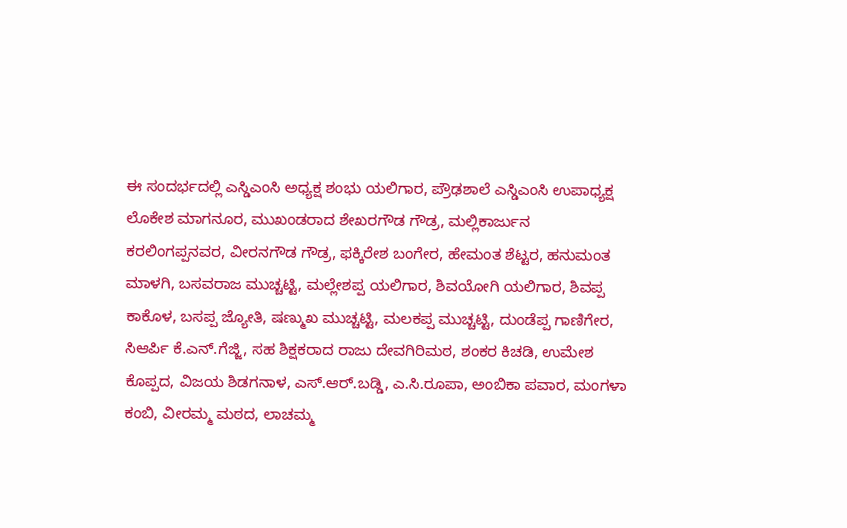ಈ ಸಂದರ್ಭದಲ್ಲಿ ಎಸ್ಡಿಎಂಸಿ ಅಧ್ಯಕ್ಷ ಶಂಭು ಯಲಿಗಾರ, ಪ್ರೌಢಶಾಲೆ ಎಸ್ಡಿಎಂಸಿ ಉಪಾಧ್ಯಕ್ಷ ಲೊಕೇಶ ಮಾಗನೂರ, ಮುಖಂಡರಾದ ಶೇಖರಗೌಡ ಗೌಡ್ರ, ಮಲ್ಲಿಕಾರ್ಜುನ ಕರಲಿಂಗಪ್ಪನವರ, ವೀರನಗೌಡ ಗೌಡ್ರ, ಫಕ್ಕಿರೇಶ ಬಂಗೇರ, ಹೇಮಂತ ಶೆಟ್ಟರ, ಹನುಮಂತ ಮಾಳಗಿ, ಬಸವರಾಜ ಮುಚ್ಚಟ್ಟಿ, ಮಲ್ಲೇಶಪ್ಪ ಯಲಿಗಾರ, ಶಿವಯೋಗಿ ಯಲಿಗಾರ, ಶಿವಪ್ಪ ಕಾಕೊಳ, ಬಸಪ್ಪ ಜ್ಯೋತಿ, ಷಣ್ಮುಖ ಮುಚ್ಚಟ್ಟಿ, ಮಲಕಪ್ಪ ಮುಚ್ಚಟ್ಟಿ, ದುಂಡೆಪ್ಪ ಗಾಣಿಗೇರ, ಸಿಆರ್ಪಿ ಕೆ.ಎನ್.ಗೆಜ್ಜಿ, ಸಹ ಶಿಕ್ಷಕರಾದ ರಾಜು ದೇವಗಿರಿಮಠ, ಶಂಕರ ಕಿಚಡಿ, ಉಮೇಶ ಕೊಪ್ಪದ, ವಿಜಯ ಶಿಡಗನಾಳ, ಎಸ್.ಆರ್.ಬಡ್ಡಿ, ಎ.ಸಿ.ರೂಪಾ, ಅಂಬಿಕಾ ಪವಾರ, ಮಂಗಳಾ ಕಂಬಿ, ವೀರಮ್ಮ ಮಠದ, ಲಾಚಮ್ಮ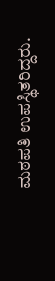ಮಠಪತಿ ಉಪಸ್ಥಿತರಿದ್ದರು.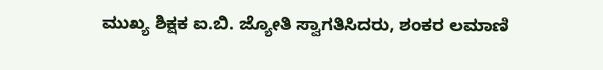ಮುಖ್ಯ ಶಿಕ್ಷಕ ಐ.ಬಿ. ಜ್ಯೋತಿ ಸ್ವಾಗತಿಸಿದರು, ಶಂಕರ ಲಮಾಣಿ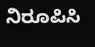ನಿರೂಪಿಸಿ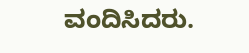ವಂದಿಸಿದರು.